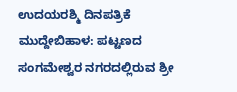ಉದಯರಶ್ಮಿ ದಿನಪತ್ರಿಕೆ
ಮುದ್ದೇಬಿಹಾಳ: ಪಟ್ಟಣದ ಸಂಗಮೇಶ್ವರ ನಗರದಲ್ಲಿರುವ ಶ್ರೀ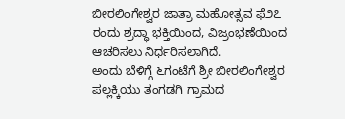ಬೀರಲಿಂಗೇಶ್ವರ ಜಾತ್ರಾ ಮಹೋತ್ಸವ ಫೆ೨೭ ರಂದು ಶ್ರದ್ಧಾ ಭಕ್ತಿಯಿಂದ, ವಿಜ್ರಂಭಣೆಯಿಂದ ಆಚರಿಸಲು ನಿರ್ಧರಿಸಲಾಗಿದೆ.
ಅಂದು ಬೆಳಿಗ್ಗೆ ೬ಗಂಟೆಗೆ ಶ್ರೀ ಬೀರಲಿಂಗೇಶ್ವರ ಪಲ್ಲಕ್ಕಿಯು ತಂಗಡಗಿ ಗ್ರಾಮದ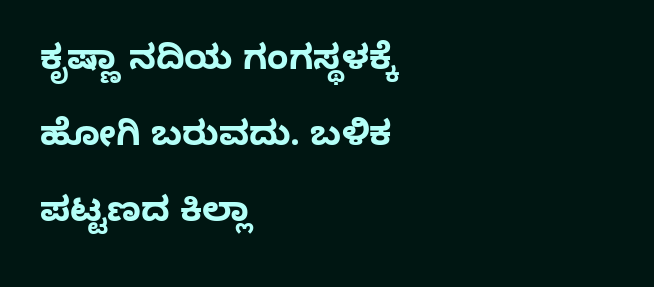ಕೃಷ್ಣಾ ನದಿಯ ಗಂಗಸ್ಥಳಕ್ಕೆ ಹೋಗಿ ಬರುವದು. ಬಳಿಕ ಪಟ್ಟಣದ ಕಿಲ್ಲಾ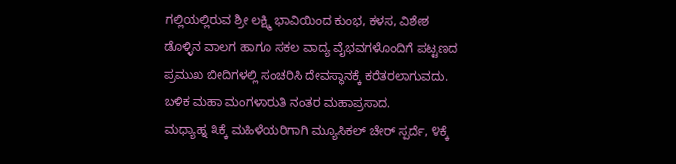ಗಲ್ಲಿಯಲ್ಲಿರುವ ಶ್ರೀ ಲಕ್ಷ್ಮಿ ಭಾವಿಯಿಂದ ಕುಂಭ, ಕಳಸ, ವಿಶೇಶ ಡೊಳ್ಳಿನ ವಾಲಗ ಹಾಗೂ ಸಕಲ ವಾದ್ಯ ವೈಭವಗಳೊಂದಿಗೆ ಪಟ್ಟಣದ ಪ್ರಮುಖ ಬೀದಿಗಳಲ್ಲಿ ಸಂಚರಿಸಿ ದೇವಸ್ಥಾನಕ್ಕೆ ಕರೆತರಲಾಗುವದು. ಬಳಿಕ ಮಹಾ ಮಂಗಳಾರುತಿ ನಂತರ ಮಹಾಪ್ರಸಾದ.
ಮಧ್ಯಾಹ್ನ ೩ಕ್ಕೆ ಮಹಿಳೆಯರಿಗಾಗಿ ಮ್ಯೂಸಿಕಲ್ ಚೇರ್ ಸ್ಪರ್ದೆ, ೪ಕ್ಕೆ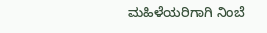ಮಹಿಳೆಯರಿಗಾಗಿ ನಿಂಬೆ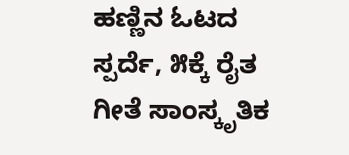ಹಣ್ಣಿನ ಓಟದ ಸ್ಪರ್ದೆ, ೫ಕ್ಕೆ ರೈತ ಗೀತೆ ಸಾಂಸ್ಕೃತಿಕ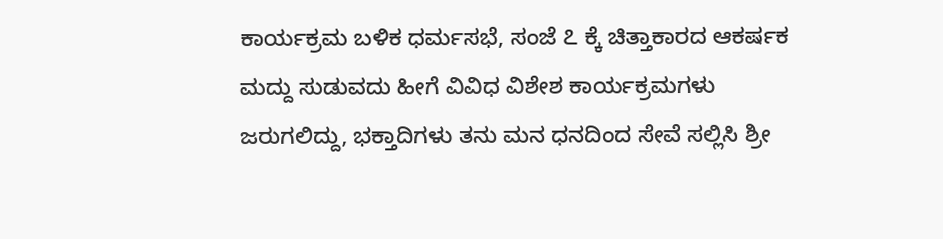ಕಾರ್ಯಕ್ರಮ ಬಳಿಕ ಧರ್ಮಸಭೆ, ಸಂಜೆ ೭ ಕ್ಕೆ ಚಿತ್ತಾಕಾರದ ಆಕರ್ಷಕ ಮದ್ದು ಸುಡುವದು ಹೀಗೆ ವಿವಿಧ ವಿಶೇಶ ಕಾರ್ಯಕ್ರಮಗಳು ಜರುಗಲಿದ್ದು, ಭಕ್ತಾದಿಗಳು ತನು ಮನ ಧನದಿಂದ ಸೇವೆ ಸಲ್ಲಿಸಿ ಶ್ರೀ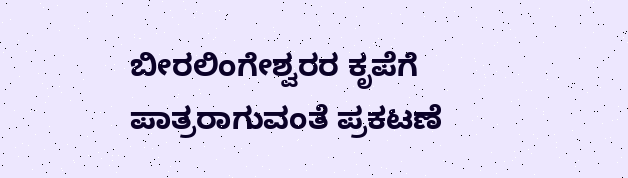ಬೀರಲಿಂಗೇಶ್ವರರ ಕೃಪೆಗೆ ಪಾತ್ರರಾಗುವಂತೆ ಪ್ರಕಟಣೆ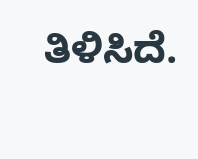ತಿಳಿಸಿದೆ.